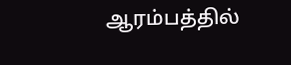ஆரம்பத்தில்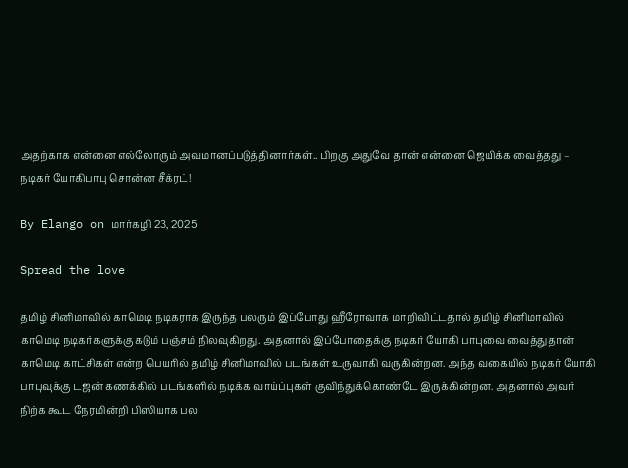அதற்காக என்னை எல்லோரும் அவமானப்படுத்தினார்கள்.. பிறகு அதுவே தான் என்னை ஜெயிக்க வைத்தது – நடிகர் யோகிபாபு சொன்ன சீக்ரட்!

By Elango on மார்கழி 23, 2025

Spread the love

தமிழ் சினிமாவில் காமெடி நடிகராக இருந்த பலரும் இப்போது ஹீரோவாக மாறிவிட்டதால் தமிழ் சினிமாவில் காமெடி நடிகர்களுக்கு கடும் பஞ்சம் நிலவுகிறது. அதனால் இப்போதைக்கு நடிகர் யோகி பாபுவை வைத்துதான் காமெடி காட்சிகள் என்ற பெயரில் தமிழ் சினிமாவில் படங்கள் உருவாகி வருகின்றன. அந்த வகையில் நடிகர் யோகி பாபுவுக்கு டஜன் கணக்கில் படங்களில் நடிக்க வாய்ப்புகள் குவிந்துக்கொண்டே இருக்கின்றன. அதனால் அவர் நிற்க கூட நேரமின்றி பிஸியாக பல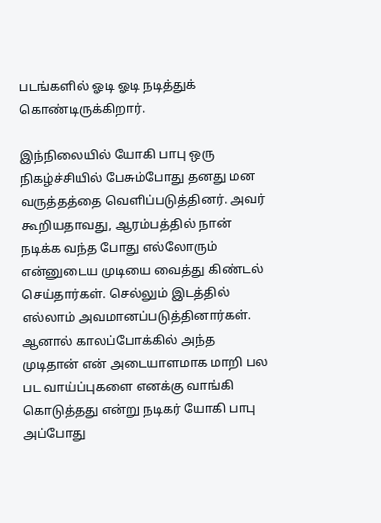படங்களில் ஓடி ஓடி நடித்துக் கொண்டிருக்கிறார்.

இந்நிலையில் யோகி பாபு ஒரு நிகழ்ச்சியில் பேசும்போது தனது மன வருத்தத்தை வெளிப்படுத்தினர். அவர் கூறியதாவது, ஆரம்பத்தில் நான் நடிக்க வந்த போது எல்லோரும் என்னுடைய முடியை வைத்து கிண்டல் செய்தார்கள். செல்லும் இடத்தில் எல்லாம் அவமானப்படுத்தினார்கள். ஆனால் காலப்போக்கில் அந்த முடிதான் என் அடையாளமாக மாறி பல பட வாய்ப்புகளை எனக்கு வாங்கி கொடுத்தது என்று நடிகர் யோகி பாபு அப்போது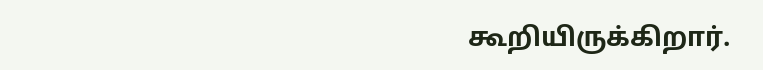கூறியிருக்கிறார்.